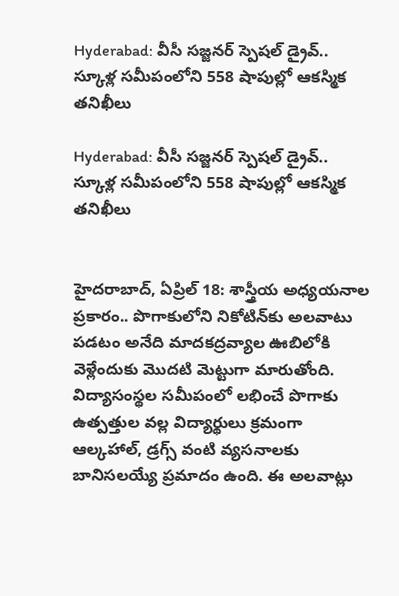Hyderabad: వీసీ సజ్జనర్ స్పెషల్ డ్రైవ్.. స్కూళ్ల సమీపంలోని 558 షాపుల్లో ఆకస్మిక తనిఖీలు

Hyderabad: వీసీ సజ్జనర్ స్పెషల్ డ్రైవ్.. స్కూళ్ల సమీపంలోని 558 షాపుల్లో ఆకస్మిక తనిఖీలు


హైదరాబాద్, ఏప్రిల్ 18: శాస్త్రీయ అధ్యయనాల ప్రకారం.. పొగాకులోని నికోటిన్‌కు అలవాటు పడటం అనేది మాదకద్రవ్యాల ఊబిలోకి వెళ్లేందుకు మొదటి మెట్టుగా మారుతోంది. విద్యాసంస్థల సమీపంలో లభించే పొగాకు ఉత్పత్తుల వల్ల విద్యార్థులు క్రమంగా ఆల్కహాల్, డ్రగ్స్‌ వంటి వ్యసనాలకు బానిసలయ్యే ప్రమాదం ఉంది. ఈ అలవాట్లు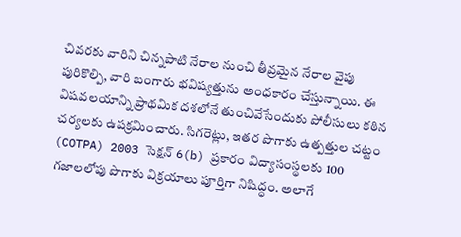చివరకు వారిని చిన్నపాటి నేరాల నుంచి తీవ్రమైన నేరాల వైపు పురికొల్పి, వారి బంగారు భవిష్యత్తును అంధకారం చేస్తున్నాయి. ఈ విషవలయాన్ని ప్రాథమిక దశలోనే తుంచివేసేందుకు పోలీసులు కఠిన చర్యలకు ఉపక్రమించారు. సిగరెట్లు, ఇతర పొగాకు ఉత్పత్తుల చట్టం (COTPA) 2003 సెక్షన్ 6(b) ప్రకారం విద్యాసంస్థలకు 100 గజాలలోపు పొగాకు విక్రయాలు పూర్తిగా నిషిద్ధం. అలాగే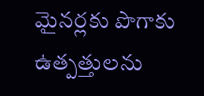మైనర్లకు పొగాకు ఉత్పత్తులను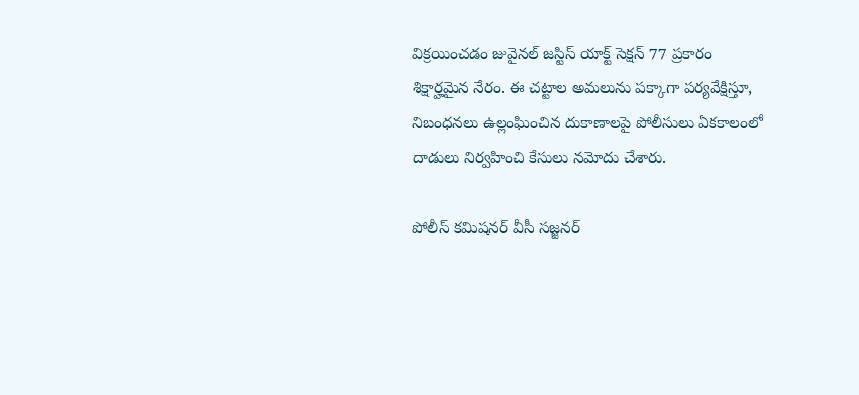విక్రయించడం జువైనల్ జస్టిస్ యాక్ట్ సెక్షన్ 77 ప్రకారం శిక్షార్హమైన నేరం. ఈ చట్టాల అమలును పక్కాగా పర్యవేక్షిస్తూ, నిబంధనలు ఉల్లంఘించిన దుకాణాలపై పోలీసులు ఏకకాలంలో దాడులు నిర్వహించి కేసులు నమోదు చేశారు.

పోలీస్ కమిషనర్ వీసీ సజ్జనర్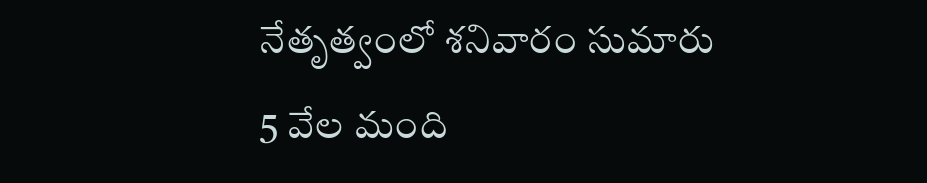నేతృత్వంలో శనివారం సుమారు 5 వేల మంది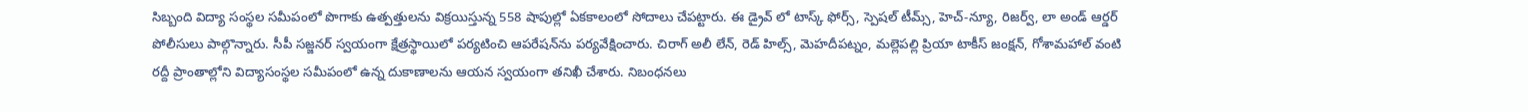సిబ్బంది విద్యా సంస్థల సమీపంలో పొగాకు ఉత్పత్తులను విక్రయిస్తున్న 558 షాపుల్లో ఏకకాలంలో సోదాలు చేపట్టారు. ఈ డ్రైవ్ లో టాస్క్ ఫోర్స్, స్పెషల్ టీమ్స్, హెచ్-న్యూ, రిజర్వ్, లా అండ్ ఆర్డర్ పోలీసులు పాల్గొన్నారు. సీపీ సజ్జనర్ స్వయంగా క్షేత్రస్థాయిలో పర్యటించి ఆపరేషన్‌ను పర్యవేక్షించారు. చిరాగ్ అలీ లేన్, రెడ్ హిల్స్, మెహదీపట్నం, మల్లెపల్లి ప్రియా టాకీస్ జంక్షన్, గోశామహాల్ వంటి రద్దీ ప్రాంతాల్లోని విద్యాసంస్థల సమీపంలో ఉన్న దుకాణాలను ఆయన స్వయంగా తనిఖీ చేశారు. నిబంధనలు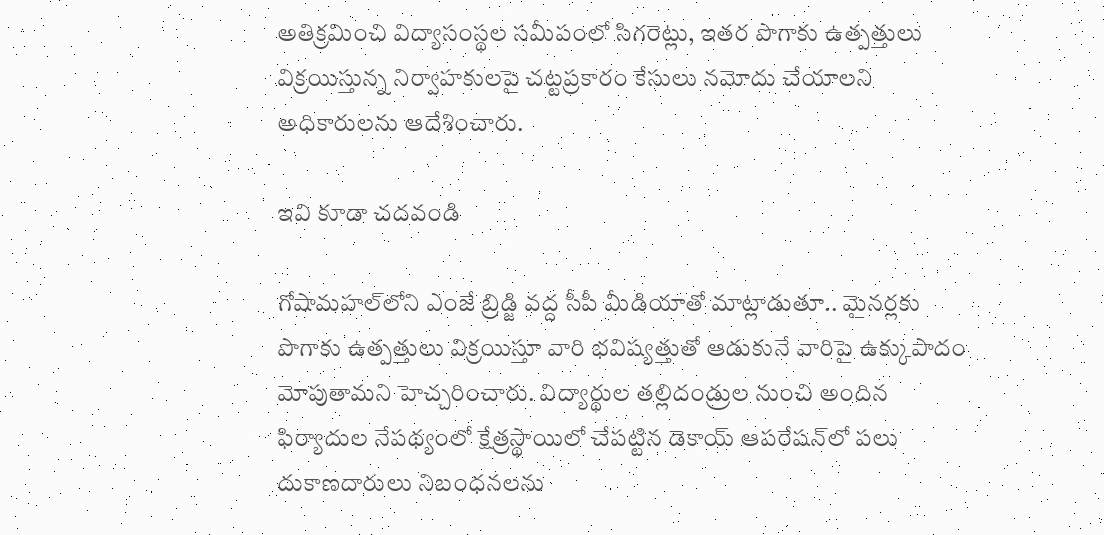అతిక్రమించి విద్యాసంస్థల సమీపంలో సిగరెట్లు, ఇతర పొగాకు ఉత్పత్తులు విక్రయిస్తున్న నిర్వాహకులపై చట్టప్రకారం కేసులు నమోదు చేయాలని అధికారులను ఆదేశించారు.

ఇవి కూడా చదవండి

గోషామహల్‌లోని ఎంజే బ్రిడ్జి వద్ద సీపీ మీడియాతో మాట్లాడుతూ.. మైనర్లకు పొగాకు ఉత్పత్తులు విక్రయిస్తూ వారి భవిష్యత్తుతో ఆడుకునే వారిపై ఉక్కుపాదం మోపుతామని హెచ్చరించారు. విద్యార్థుల తల్లిదండ్రుల నుంచి అందిన ఫిర్యాదుల నేపథ్యంలో క్షేత్రస్థాయిలో చేపట్టిన డెకాయ్ ఆపరేషన్‌లో పలు దుకాణదారులు నిబంధనలను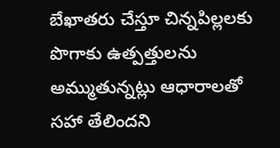బేఖాతరు చేస్తూ చిన్నపిల్లలకు పొగాకు ఉత్పత్తులను అమ్ముతున్నట్లు ఆధారాలతో సహా తేలిందని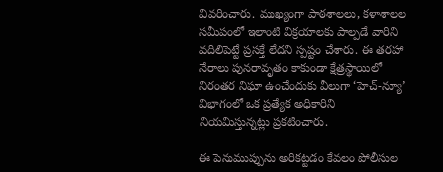వివరించారు. ముఖ్యంగా పాఠశాలలు, కళాశాలల సమీపంలో ఇలాంటి విక్రయాలకు పాల్పడే వారిని వదిలిపెట్టే ప్రసక్తే లేదని స్పష్టం చేశారు. ఈ తరహా నేరాలు పునరావృతం కాకుండా క్షేత్రస్థాయిలో నిరంతర నిఘా ఉంచేందుకు వీలుగా ‘హెచ్‌-న్యూ’ విభాగంలో ఒక ప్రత్యేక అధికారిని నియమిస్తున్నట్లు ప్రకటించారు.

ఈ పెనుముప్పును అరికట్టడం కేవలం పోలీసుల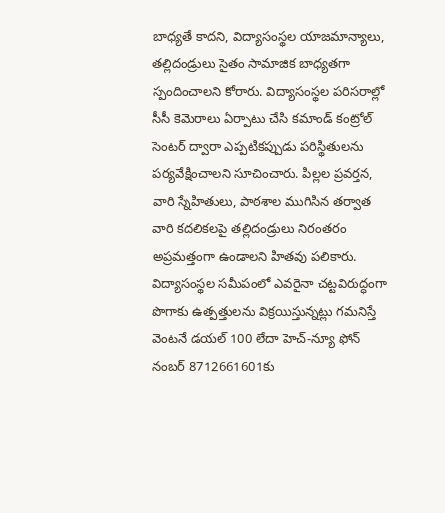బాధ్యతే కాదని, విద్యాసంస్థల యాజమాన్యాలు, తల్లిదండ్రులు సైతం సామాజిక బాధ్యతగా స్పందించాలని కోరారు. విద్యాసంస్థల పరిసరాల్లో సీసీ కెమెరాలు ఏర్పాటు చేసి కమాండ్ కంట్రోల్ సెంటర్ ద్వారా ఎప్పటికప్పుడు పరిస్థితులను పర్యవేక్షించాలని సూచించారు. పిల్లల ప్రవర్తన, వారి స్నేహితులు, పాఠశాల ముగిసిన తర్వాత వారి కదలికలపై తల్లిదండ్రులు నిరంతరం అప్రమత్తంగా ఉండాలని హితవు పలికారు. విద్యాసంస్థల సమీపంలో ఎవరైనా చట్టవిరుద్ధంగా పొగాకు ఉత్పత్తులను విక్రయిస్తున్నట్లు గమనిస్తే వెంటనే డయల్ 100 లేదా హెచ్-న్యూ ఫోన్ నంబర్ 8712661601కు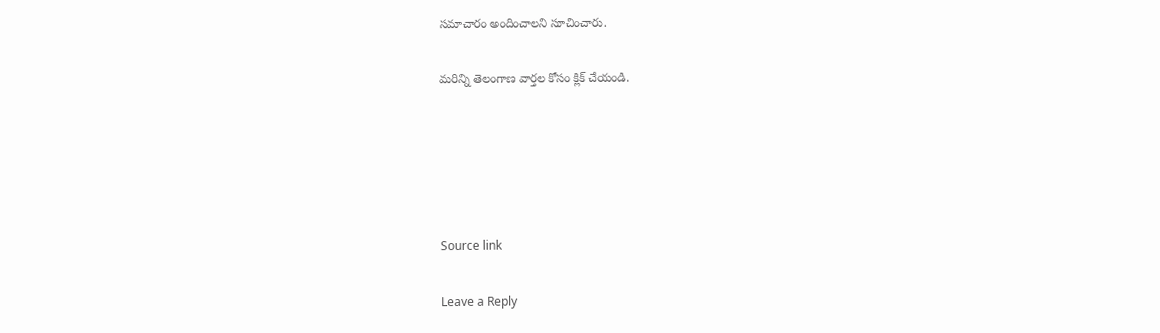సమాచారం అందించాలని సూచించారు.

మరిన్ని తెలంగాణ వార్తల కోసం క్లిక్‌ చేయండి.





Source link

Leave a Reply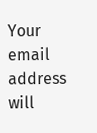Your email address will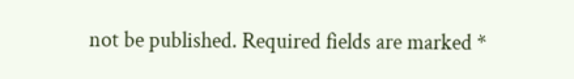not be published. Required fields are marked *